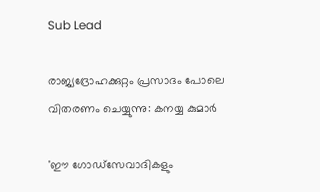Sub Lead

രാജ്യദ്രോഹക്കുറ്റം പ്രസാദം പോലെ വിതരണം ചെയ്യുന്നു: കനയ്യ കുമാര്‍

'ഈ ഗോഡ്‌സേവാദികളും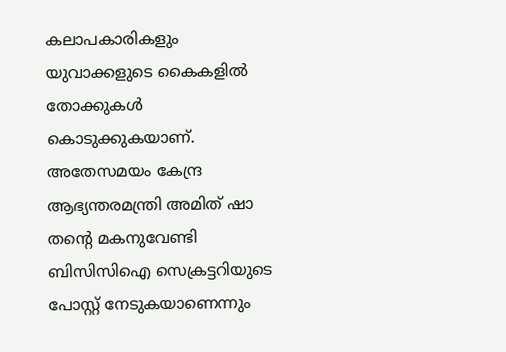കലാപകാരികളും യുവാക്കളുടെ കൈകളില്‍ തോക്കുകള്‍ കൊടുക്കുകയാണ്. അതേസമയം കേന്ദ്ര ആഭ്യന്തരമന്ത്രി അമിത് ഷാ തന്റെ മകനുവേണ്ടി ബിസിസിഐ സെക്രട്ടറിയുടെ പോസ്റ്റ് നേടുകയാണെന്നും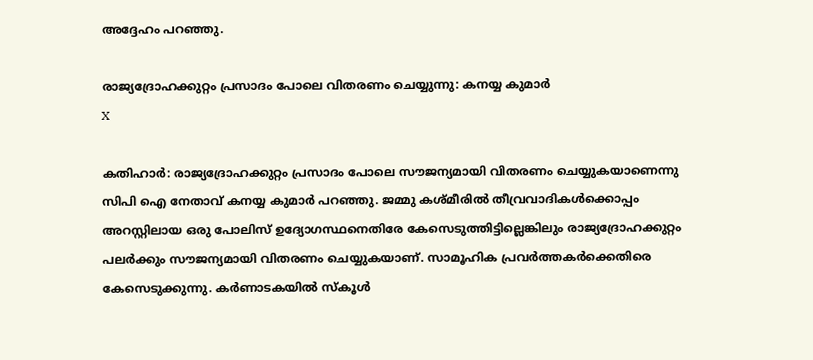അദ്ദേഹം പറഞ്ഞു.

രാജ്യദ്രോഹക്കുറ്റം പ്രസാദം പോലെ വിതരണം ചെയ്യുന്നു: കനയ്യ കുമാര്‍
X

കതിഹാര്‍: രാജ്യദ്രോഹക്കുറ്റം പ്രസാദം പോലെ സൗജന്യമായി വിതരണം ചെയ്യുകയാണെന്നു സിപി ഐ നേതാവ് കനയ്യ കുമാര്‍ പറഞ്ഞു. ജമ്മു കശ്മീരില്‍ തീവ്രവാദികള്‍ക്കൊപ്പം അറസ്റ്റിലായ ഒരു പോലിസ് ഉദ്യോഗസ്ഥനെതിരേ കേസെടുത്തിട്ടില്ലെങ്കിലും രാജ്യദ്രോഹക്കുറ്റം പലര്‍ക്കും സൗജന്യമായി വിതരണം ചെയ്യുകയാണ്. സാമൂഹിക പ്രവര്‍ത്തകര്‍ക്കെതിരെ കേസെടുക്കുന്നു. കര്‍ണാടകയില്‍ സ്‌കൂള്‍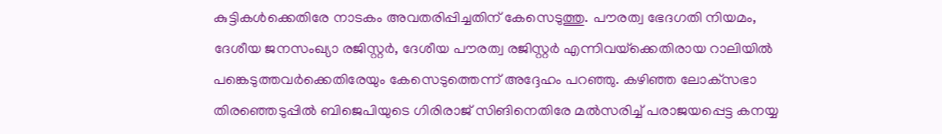കുട്ടികള്‍ക്കെതിരേ നാടകം അവതരിപ്പിച്ചതിന് കേസെടുത്തു. പൗരത്വ ഭേദഗതി നിയമം, ദേശീയ ജനസംഖ്യാ രജിസ്റ്റര്‍, ദേശീയ പൗരത്വ രജിസ്റ്റര്‍ എന്നിവയ്‌ക്കെതിരായ റാലിയില്‍ പങ്കെടുത്തവര്‍ക്കെതിരേയും കേസെടുത്തെന്ന് അദ്ദേഹം പറഞ്ഞു. കഴിഞ്ഞ ലോക്‌സഭാ തിരഞ്ഞെടുപ്പില്‍ ബിജെപിയുടെ ഗിരിരാജ് സിങിനെതിരേ മല്‍സരിച്ച് പരാജയപ്പെട്ട കനയ്യ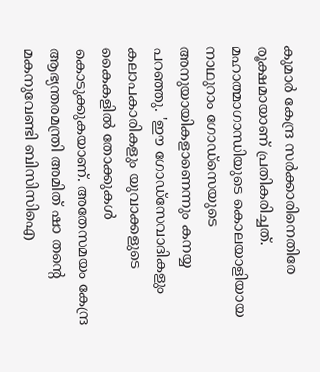കുമാര്‍ കേന്ദ്ര സര്‍ക്കാരിനെതിരേ രൂക്ഷമായാണ് പ്രതികരിച്ചത്. മഹാത്മാഗാന്ധിയുടെ കൊലയാളിയായ നാഥുറാം ഗോഡ്‌സെയുടെ അനുയായികളാണെന്നും കനയ്യ പറഞ്ഞു. 'ഈ ഗോഡ്‌സേവാദികളും കലാപകാരികളും യുവാക്കളുടെ കൈകളില്‍ തോക്കുകള്‍ കൊടുക്കുകയാണ്. അതേസമയം കേന്ദ്ര ആഭ്യന്തരമന്ത്രി അമിത് ഷാ തന്റെ മകനുവേണ്ടി ബിസിസിഐ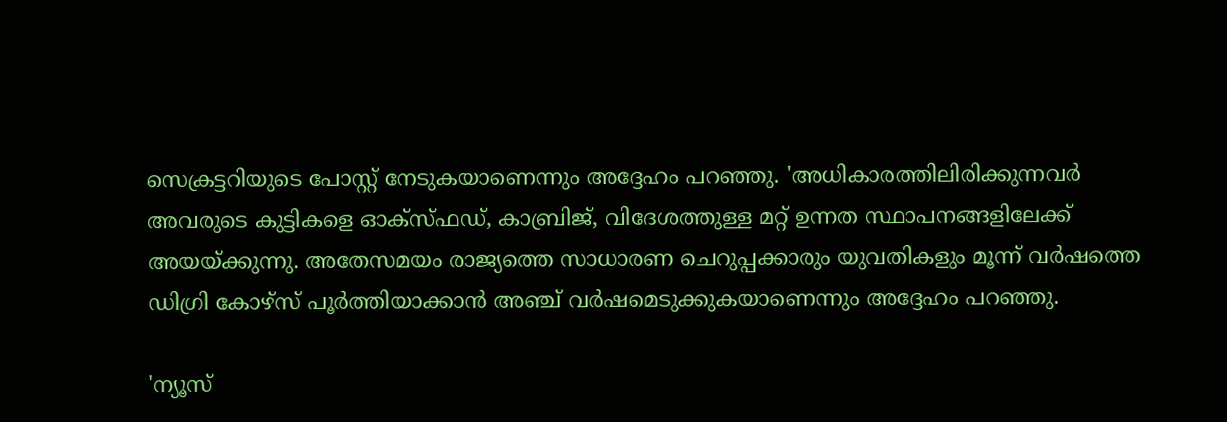സെക്രട്ടറിയുടെ പോസ്റ്റ് നേടുകയാണെന്നും അദ്ദേഹം പറഞ്ഞു. 'അധികാരത്തിലിരിക്കുന്നവര്‍ അവരുടെ കുട്ടികളെ ഓക്‌സ്ഫഡ്, കാബ്രിജ്, വിദേശത്തുള്ള മറ്റ് ഉന്നത സ്ഥാപനങ്ങളിലേക്ക് അയയ്ക്കുന്നു. അതേസമയം രാജ്യത്തെ സാധാരണ ചെറുപ്പക്കാരും യുവതികളും മൂന്ന് വര്‍ഷത്തെ ഡിഗ്രി കോഴ്‌സ് പൂര്‍ത്തിയാക്കാന്‍ അഞ്ച് വര്‍ഷമെടുക്കുകയാണെന്നും അദ്ദേഹം പറഞ്ഞു.

'ന്യൂസ്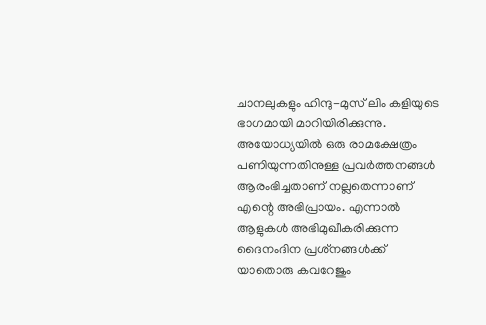ചാനലുകളും ഹിന്ദു-മുസ് ലിം കളിയുടെ ഭാഗമായി മാറിയിരിക്കുന്നു. അയോധ്യയില്‍ ഒരു രാമക്ഷേത്രം പണിയുന്നതിനുള്ള പ്രവര്‍ത്തനങ്ങള്‍ ആരംഭിച്ചതാണ് നല്ലതെന്നാണ് എന്റെ അഭിപ്രായം. എന്നാല്‍ ആളുകള്‍ അഭിമുഖീകരിക്കുന്ന ദൈനംദിന പ്രശ്‌നങ്ങള്‍ക്ക് യാതൊരു കവറേജും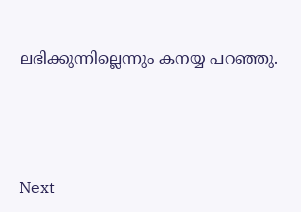ലഭിക്കുന്നില്ലെന്നും കനയ്യ പറഞ്ഞു.




Next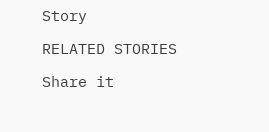Story

RELATED STORIES

Share it